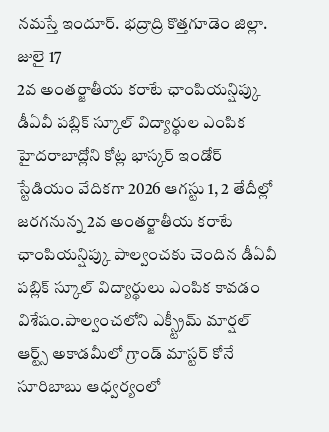నమస్తే ఇందూర్. భద్రాద్రి కొత్తగూడెం జిల్లా. జులై 17
2వ అంతర్జాతీయ కరాటే ఛాంపియన్షిప్కు డీఏవీ పబ్లిక్ స్కూల్ విద్యార్థుల ఎంపిక
హైదరాబాద్లోని కోట్ల భాస్కర్ ఇండోర్ స్టేడియం వేదికగా 2026 ఆగస్టు 1, 2 తేదీల్లో జరగనున్న 2వ అంతర్జాతీయ కరాటే ఛాంపియన్షిప్కు పాల్వంచకు చెందిన డీఏవీ పబ్లిక్ స్కూల్ విద్యార్థులు ఎంపిక కావడం విశేషం.పాల్వంచలోని ఎక్స్ట్రీమ్ మార్షల్ ఆర్ట్స్ అకాడమీలో గ్రాండ్ మాస్టర్ కోనే సూరిబాబు ఆధ్వర్యంలో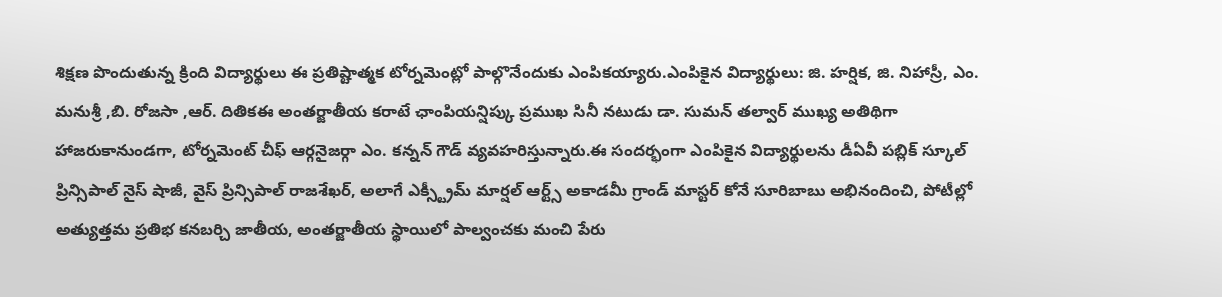శిక్షణ పొందుతున్న క్రింది విద్యార్థులు ఈ ప్రతిష్టాత్మక టోర్నమెంట్లో పాల్గొనేందుకు ఎంపికయ్యారు.ఎంపికైన విద్యార్థులు: జి. హర్షిక, జి. నిహాస్రీ, ఎం. మనుశ్రీ ,బి. రోజసా ,ఆర్. దితికఈ అంతర్జాతీయ కరాటే ఛాంపియన్షిప్కు ప్రముఖ సినీ నటుడు డా. సుమన్ తల్వార్ ముఖ్య అతిథిగా హాజరుకానుండగా, టోర్నమెంట్ చీఫ్ ఆర్గనైజర్గా ఎం. కన్నన్ గౌడ్ వ్యవహరిస్తున్నారు.ఈ సందర్భంగా ఎంపికైన విద్యార్థులను డీఏవీ పబ్లిక్ స్కూల్ ప్రిన్సిపాల్ నైస్ షాజీ, వైస్ ప్రిన్సిపాల్ రాజశేఖర్, అలాగే ఎక్స్ట్రీమ్ మార్షల్ ఆర్ట్స్ అకాడమీ గ్రాండ్ మాస్టర్ కోనే సూరిబాబు అభినందించి, పోటీల్లో అత్యుత్తమ ప్రతిభ కనబర్చి జాతీయ, అంతర్జాతీయ స్థాయిలో పాల్వంచకు మంచి పేరు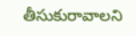తీసుకురావాలని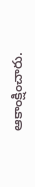ఆకాంక్షించారు.